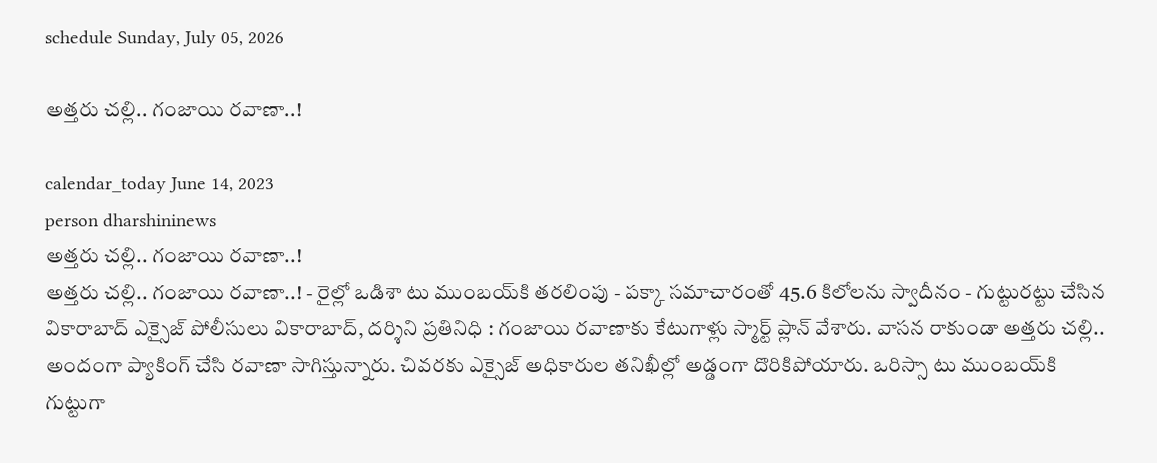schedule Sunday, July 05, 2026

అత్తరు చల్లి.. గంజాయి రవాణా..!

calendar_today June 14, 2023
person dharshininews
అత్తరు చల్లి.. గంజాయి రవాణా..!
అత్తరు చల్లి.. గంజాయి రవాణా..! - రైల్లో ఒడిశా టు ముంబయ్‌కి తరలింపు - పక్కా సమాచారంతో 45.6 కిలోలను స్వాదీనం - గుట్టురట్టు చేసిన వికారాబాద్ ఎక్సైజ్ పోలీసులు వికారాబాద్, దర్శిని ప్రతినిధి : గంజాయి రవాణాకు కేటుగాళ్లు స్మార్ట్ ప్లాన్‌ వేశారు. వాసన రాకుండా అత్తరు చల్లి.. అందంగా ప్యాకింగ్ చేసి రవాణా సాగిస్తున్నారు. చివరకు ఎక్సైజ్ అధికారుల తనిఖీల్లో అడ్డంగా దొరికిపోయారు. ఒరిస్సా టు ముంబయ్‌కి గుట్టుగా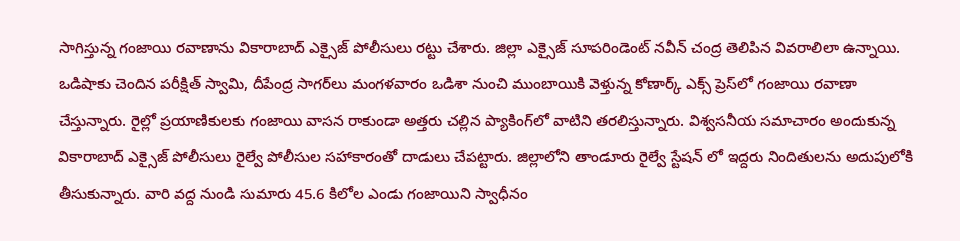సాగిస్తున్న గంజాయి రవాణాను వికారాబాద్‌ ఎక్సైజ్ పోలీసులు రట్టు చేశారు. జిల్లా ఎక్సైజ్ సూపరిండెంట్ నవీన్ చంద్ర తెలిపిన వివరాలిలా ఉన్నాయి. ఒడిషాకు చెందిన పరీక్షిత్‌ స్వామి, దీపేంద్ర సాగర్‌లు మంగళవారం ఒడిశా నుంచి ముంబాయికి వెళ్తున్న కోణార్క్ ఎక్స్ ప్రెస్‌లో గంజాయి రవాణా చేస్తున్నారు. రైల్లో ప్రయాణికులకు గంజాయి వాసన రాకుండా అత్తరు చల్లిన ప్యాకింగ్‌లో వాటిని తరలిస్తున్నారు. విశ్వసనీయ సమాచారం అందుకున్న వికారాబాద్ ఎక్సైజ్ పోలీసులు రైల్వే పోలీసుల సహాకారంతో దాడులు చేపట్టారు. జిల్లాలోని తాండూరు రైల్వే స్టేషన్ లో ఇద్దరు నిందితులను అదుపులోకి తీసుకున్నారు. వారి వద్ద నుండి సుమారు 45.6 కిలోల ఎండు గంజాయిని స్వాధీనం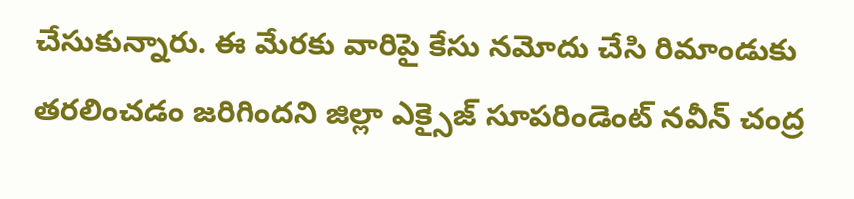చేసుకున్నారు. ఈ మేరకు వారిపై కేసు నమోదు చేసి రిమాండుకు తరలించడం జరిగిందని జిల్లా ఎక్సైజ్ సూపరిండెంట్ నవీన్ చంద్ర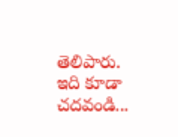తెలిపారు. ఇది కూడా చదవండి...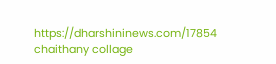https://dharshininews.com/17854 chaithany collage